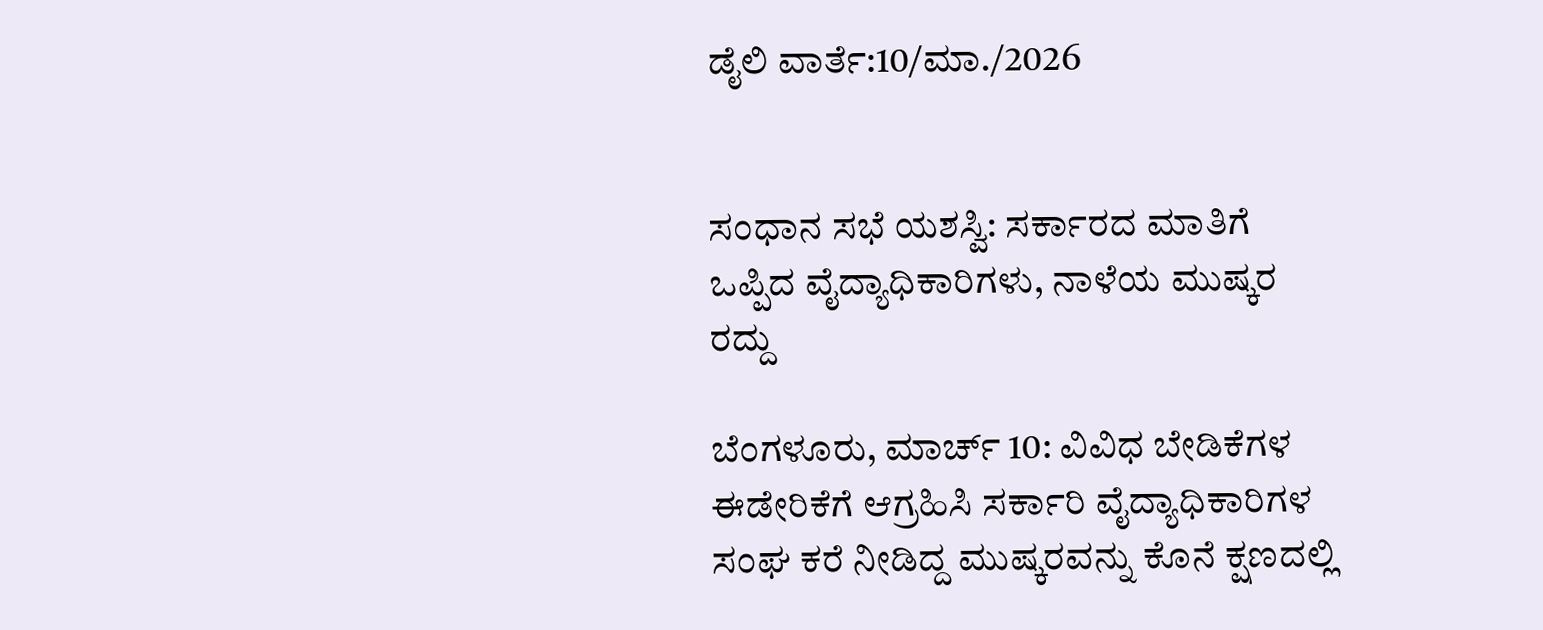ಡೈಲಿ ವಾರ್ತೆ:10/ಮಾ./2026


ಸಂಧಾನ ಸಭೆ ಯಶಸ್ವಿ: ಸರ್ಕಾರದ ಮಾತಿಗೆ ಒಪ್ಪಿದ ವೈದ್ಯಾಧಿಕಾರಿಗಳು, ನಾಳೆಯ ಮುಷ್ಕರ ರದ್ದು

ಬೆಂಗಳೂರು, ಮಾರ್ಚ್ 10: ವಿವಿಧ ಬೇಡಿಕೆಗಳ ಈಡೇರಿಕೆಗೆ ಆಗ್ರಹಿಸಿ ಸರ್ಕಾರಿ ವೈದ್ಯಾಧಿಕಾರಿಗಳ ಸಂಘ ಕರೆ ನೀಡಿದ್ದ ಮುಷ್ಕರವನ್ನು ಕೊನೆ ಕ್ಷಣದಲ್ಲಿ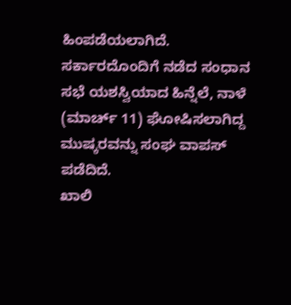ಹಿಂಪಡೆಯಲಾಗಿದೆ. ಸರ್ಕಾರದೊಂದಿಗೆ ನಡೆದ ಸಂಧಾನ ಸಭೆ ಯಶಸ್ವಿಯಾದ ಹಿನ್ನೆಲೆ, ನಾಳೆ (ಮಾರ್ಚ್ 11) ಘೋಷಿಸಲಾಗಿದ್ದ ಮುಷ್ಕರವನ್ನು ಸಂಘ ವಾಪಸ್ ಪಡೆದಿದೆ.
ಖಾಲಿ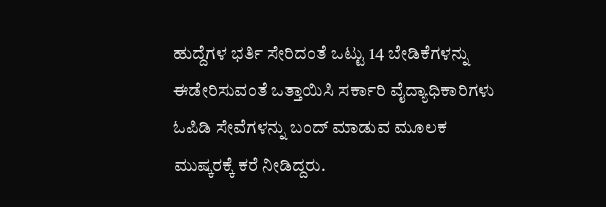ಹುದ್ದೆಗಳ ಭರ್ತಿ ಸೇರಿದಂತೆ ಒಟ್ಟು 14 ಬೇಡಿಕೆಗಳನ್ನು ಈಡೇರಿಸುವಂತೆ ಒತ್ತಾಯಿಸಿ ಸರ್ಕಾರಿ ವೈದ್ಯಾಧಿಕಾರಿಗಳು ಓಪಿಡಿ ಸೇವೆಗಳನ್ನು ಬಂದ್ ಮಾಡುವ ಮೂಲಕ ಮುಷ್ಕರಕ್ಕೆ ಕರೆ ನೀಡಿದ್ದರು.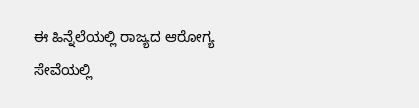ಈ ಹಿನ್ನೆಲೆಯಲ್ಲಿ ರಾಜ್ಯದ ಆರೋಗ್ಯ ಸೇವೆಯಲ್ಲಿ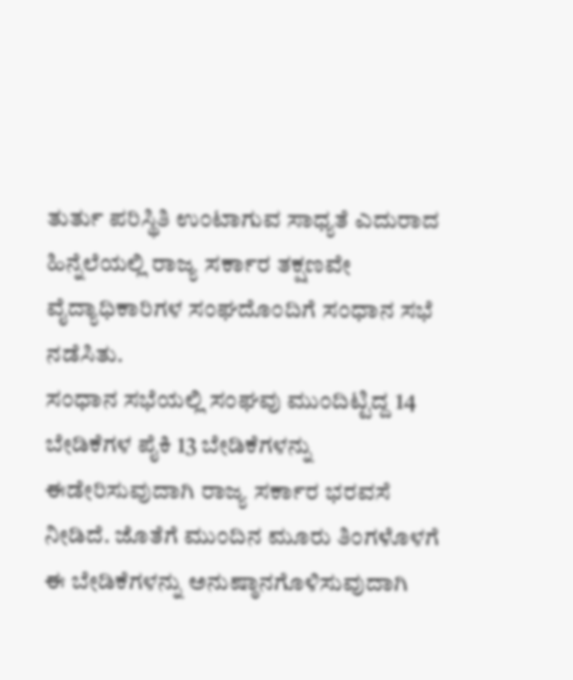ತುರ್ತು ಪರಿಸ್ಥಿತಿ ಉಂಟಾಗುವ ಸಾಧ್ಯತೆ ಎದುರಾದ ಹಿನ್ನೆಲೆಯಲ್ಲಿ ರಾಜ್ಯ ಸರ್ಕಾರ ತಕ್ಷಣವೇ ವೈದ್ಯಾಧಿಕಾರಿಗಳ ಸಂಘದೊಂದಿಗೆ ಸಂಧಾನ ಸಭೆ ನಡೆಸಿತು.
ಸಂಧಾನ ಸಭೆಯಲ್ಲಿ ಸಂಘವು ಮುಂದಿಟ್ಟಿದ್ದ 14 ಬೇಡಿಕೆಗಳ ಪೈಕಿ 13 ಬೇಡಿಕೆಗಳನ್ನು ಈಡೇರಿಸುವುದಾಗಿ ರಾಜ್ಯ ಸರ್ಕಾರ ಭರವಸೆ ನೀಡಿದೆ. ಜೊತೆಗೆ ಮುಂದಿನ ಮೂರು ತಿಂಗಳೊಳಗೆ ಈ ಬೇಡಿಕೆಗಳನ್ನು ಅನುಷ್ಠಾನಗೊಳಿಸುವುದಾಗಿ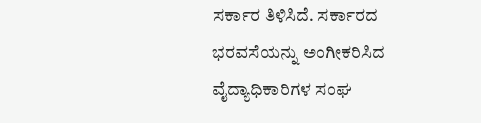ಸರ್ಕಾರ ತಿಳಿಸಿದೆ. ಸರ್ಕಾರದ ಭರವಸೆಯನ್ನು ಅಂಗೀಕರಿಸಿದ ವೈದ್ಯಾಧಿಕಾರಿಗಳ ಸಂಘ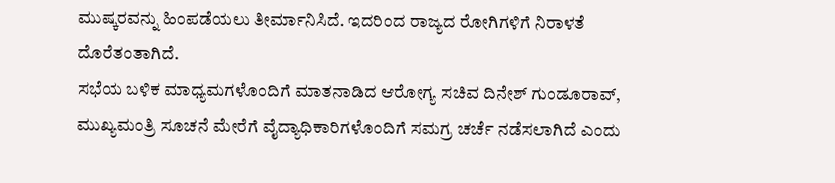ಮುಷ್ಕರವನ್ನು ಹಿಂಪಡೆಯಲು ತೀರ್ಮಾನಿಸಿದೆ. ಇದರಿಂದ ರಾಜ್ಯದ ರೋಗಿಗಳಿಗೆ ನಿರಾಳತೆ ದೊರೆತಂತಾಗಿದೆ.
ಸಭೆಯ ಬಳಿಕ ಮಾಧ್ಯಮಗಳೊಂದಿಗೆ ಮಾತನಾಡಿದ ಆರೋಗ್ಯ ಸಚಿವ ದಿನೇಶ್ ಗುಂಡೂರಾವ್, ಮುಖ್ಯಮಂತ್ರಿ ಸೂಚನೆ ಮೇರೆಗೆ ವೈದ್ಯಾಧಿಕಾರಿಗಳೊಂದಿಗೆ ಸಮಗ್ರ ಚರ್ಚೆ ನಡೆಸಲಾಗಿದೆ ಎಂದು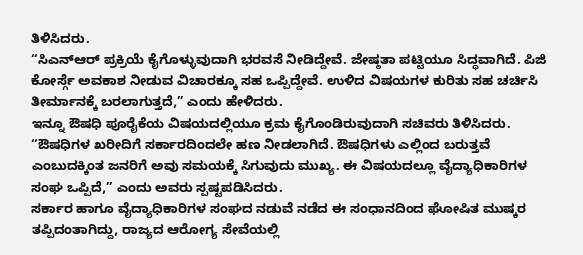ತಿಳಿಸಿದರು.
“ಸಿಎನ್ಆರ್ ಪ್ರಕ್ರಿಯೆ ಕೈಗೊಳ್ಳುವುದಾಗಿ ಭರವಸೆ ನೀಡಿದ್ದೇವೆ. ಜೇಷ್ಠತಾ ಪಟ್ಟಿಯೂ ಸಿದ್ಧವಾಗಿದೆ. ಪಿಜಿ ಕೋರ್ಸ್ಗೆ ಅವಕಾಶ ನೀಡುವ ವಿಚಾರಕ್ಕೂ ಸಹ ಒಪ್ಪಿದ್ದೇವೆ. ಉಳಿದ ವಿಷಯಗಳ ಕುರಿತು ಸಹ ಚರ್ಚಿಸಿ ತೀರ್ಮಾನಕ್ಕೆ ಬರಲಾಗುತ್ತದೆ,” ಎಂದು ಹೇಳಿದರು.
ಇನ್ನೂ ಔಷಧಿ ಪೂರೈಕೆಯ ವಿಷಯದಲ್ಲಿಯೂ ಕ್ರಮ ಕೈಗೊಂಡಿರುವುದಾಗಿ ಸಚಿವರು ತಿಳಿಸಿದರು. “ಔಷಧಿಗಳ ಖರೀದಿಗೆ ಸರ್ಕಾರದಿಂದಲೇ ಹಣ ನೀಡಲಾಗಿದೆ. ಔಷಧಿಗಳು ಎಲ್ಲಿಂದ ಬರುತ್ತವೆ ಎಂಬುದಕ್ಕಿಂತ ಜನರಿಗೆ ಅವು ಸಮಯಕ್ಕೆ ಸಿಗುವುದು ಮುಖ್ಯ. ಈ ವಿಷಯದಲ್ಲೂ ವೈದ್ಯಾಧಿಕಾರಿಗಳ ಸಂಘ ಒಪ್ಪಿದೆ,” ಎಂದು ಅವರು ಸ್ಪಷ್ಟಪಡಿಸಿದರು.
ಸರ್ಕಾರ ಹಾಗೂ ವೈದ್ಯಾಧಿಕಾರಿಗಳ ಸಂಘದ ನಡುವೆ ನಡೆದ ಈ ಸಂಧಾನದಿಂದ ಘೋಷಿತ ಮುಷ್ಕರ ತಪ್ಪಿದಂತಾಗಿದ್ದು, ರಾಜ್ಯದ ಆರೋಗ್ಯ ಸೇವೆಯಲ್ಲಿ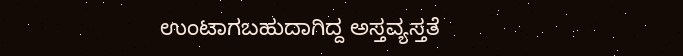ಉಂಟಾಗಬಹುದಾಗಿದ್ದ ಅಸ್ತವ್ಯಸ್ತತೆ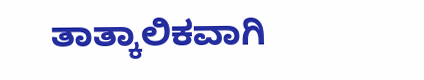ತಾತ್ಕಾಲಿಕವಾಗಿ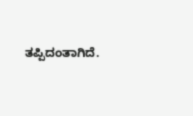ತಪ್ಪಿದಂತಾಗಿದೆ.